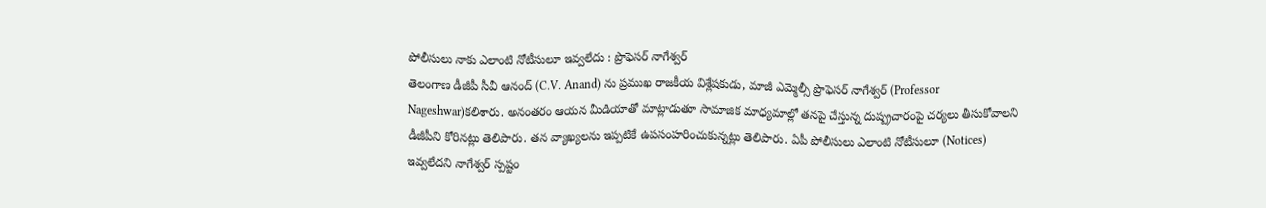పోలీసులు నాకు ఎలాంటి నోటీసులూ ఇవ్వలేదు : ప్రొఫెసర్ నాగేశ్వర్
తెలంగాణ డీజీపీ సీవీ ఆనంద్ (C.V. Anand) ను ప్రముఖ రాజకీయ విశ్లేషకుడు, మాజీ ఎమ్మెల్సీ ప్రొఫెసర్ నాగేశ్వర్ (Professor Nageshwar)కలిశారు. అనంతరం ఆయన మీడియాతో మాట్లాడుతూ సామాజిక మాధ్యమాల్లో తనపై చేస్తున్న దుష్ప్రచారంపై చర్యలు తీసుకోవాలని డీజీపీని కోరినట్లు తెలిపారు. తన వ్యాఖ్యలను ఇప్పటికే ఉపసంహరించుకున్నట్లు తెలిపారు. ఏపీ పోలీసులు ఎలాంటి నోటీసులూ (Notices) ఇవ్వలేదని నాగేశ్వర్ స్పష్టం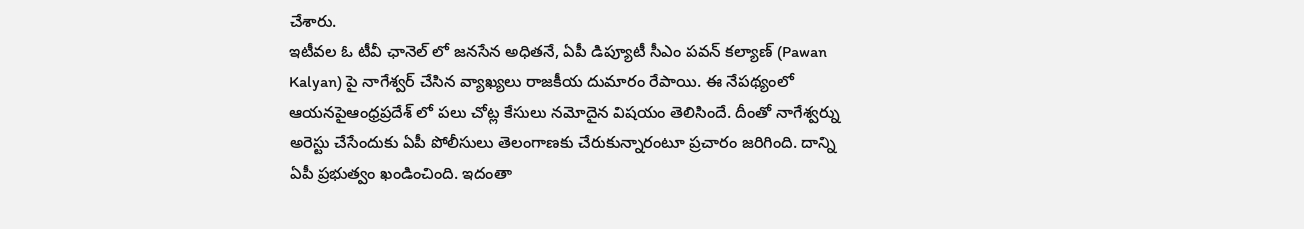చేశారు.
ఇటీవల ఓ టీవీ ఛానెల్ లో జనసేన అధితనే, ఏపీ డిప్యూటీ సీఎం పవన్ కల్యాణ్ (Pawan Kalyan) పై నాగేశ్వర్ చేసిన వ్యాఖ్యలు రాజకీయ దుమారం రేపాయి. ఈ నేపథ్యంలో ఆయనపైఆంధ్రప్రదేశ్ లో పలు చోట్ల కేసులు నమోదైన విషయం తెలిసిందే. దీంతో నాగేశ్వర్ను అరెస్టు చేసేందుకు ఏపీ పోలీసులు తెలంగాణకు చేరుకున్నారంటూ ప్రచారం జరిగింది. దాన్ని ఏపీ ప్రభుత్వం ఖండించింది. ఇదంతా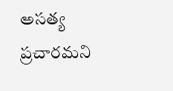అసత్య ప్రచారమని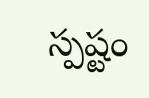స్పష్టం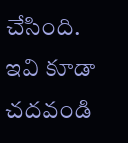చేసింది.
ఇవి కూడా చదవండి